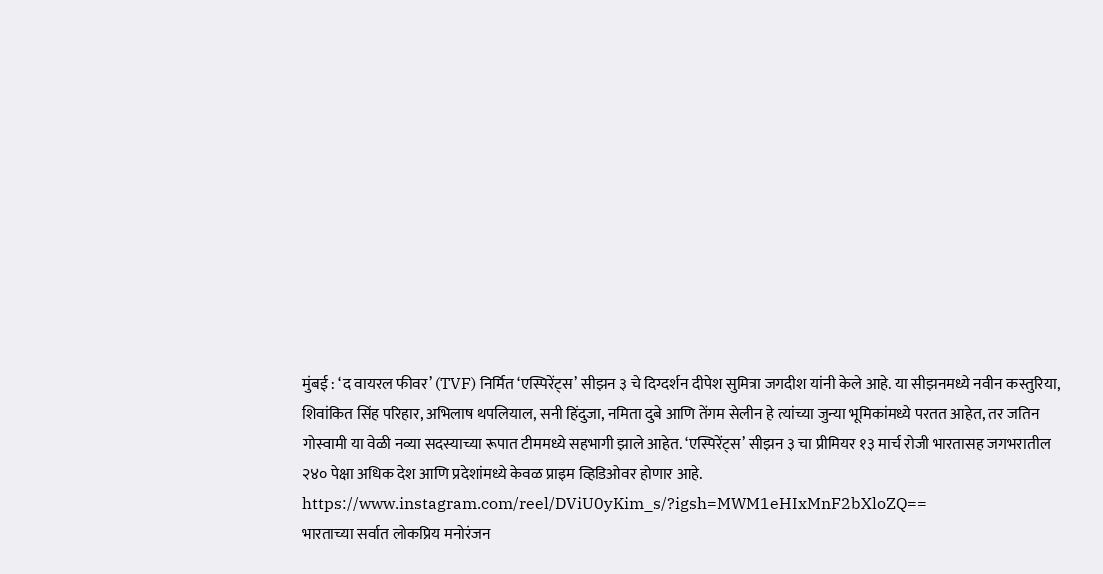मुंबई : ‘द वायरल फीवर’ (TVF) निर्मित ‘एस्पिरेंट्स’ सीझन ३ चे दिग्दर्शन दीपेश सुमित्रा जगदीश यांनी केले आहे. या सीझनमध्ये नवीन कस्तुरिया, शिवांकित सिंह परिहार, अभिलाष थपलियाल, सनी हिंदुजा, नमिता दुबे आणि तेंगम सेलीन हे त्यांच्या जुन्या भूमिकांमध्ये परतत आहेत, तर जतिन गोस्वामी या वेळी नव्या सदस्याच्या रूपात टीममध्ये सहभागी झाले आहेत. ‘एस्पिरेंट्स’ सीझन ३ चा प्रीमियर १३ मार्च रोजी भारतासह जगभरातील २४० पेक्षा अधिक देश आणि प्रदेशांमध्ये केवळ प्राइम व्हिडिओवर होणार आहे.
https://www.instagram.com/reel/DViU0yKim_s/?igsh=MWM1eHIxMnF2bXloZQ==
भारताच्या सर्वात लोकप्रिय मनोरंजन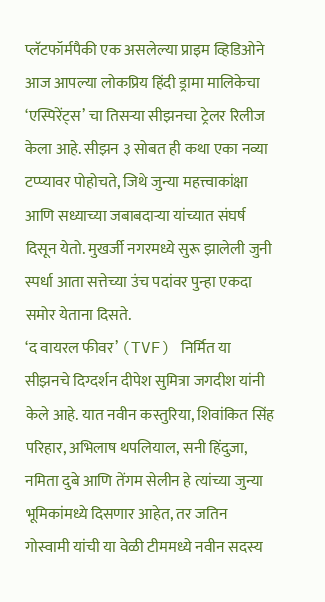प्लॅटफॉर्मपैकी एक असलेल्या प्राइम व्हिडिओने आज आपल्या लोकप्रिय हिंदी ड्रामा मालिकेचा ‘एस्पिरेंट्स’ चा तिसऱ्या सीझनचा ट्रेलर रिलीज केला आहे. सीझन ३ सोबत ही कथा एका नव्या टप्प्यावर पोहोचते, जिथे जुन्या महत्त्वाकांक्षा आणि सध्याच्या जबाबदाऱ्या यांच्यात संघर्ष दिसून येतो. मुखर्जी नगरमध्ये सुरू झालेली जुनी स्पर्धा आता सत्तेच्या उंच पदांवर पुन्हा एकदा समोर येताना दिसते.
‘द वायरल फीवर’ (TVF) निर्मित या सीझनचे दिग्दर्शन दीपेश सुमित्रा जगदीश यांनी केले आहे. यात नवीन कस्तुरिया, शिवांकित सिंह परिहार, अभिलाष थपलियाल, सनी हिंदुजा, नमिता दुबे आणि तेंगम सेलीन हे त्यांच्या जुन्या भूमिकांमध्ये दिसणार आहेत, तर जतिन गोस्वामी यांची या वेळी टीममध्ये नवीन सदस्य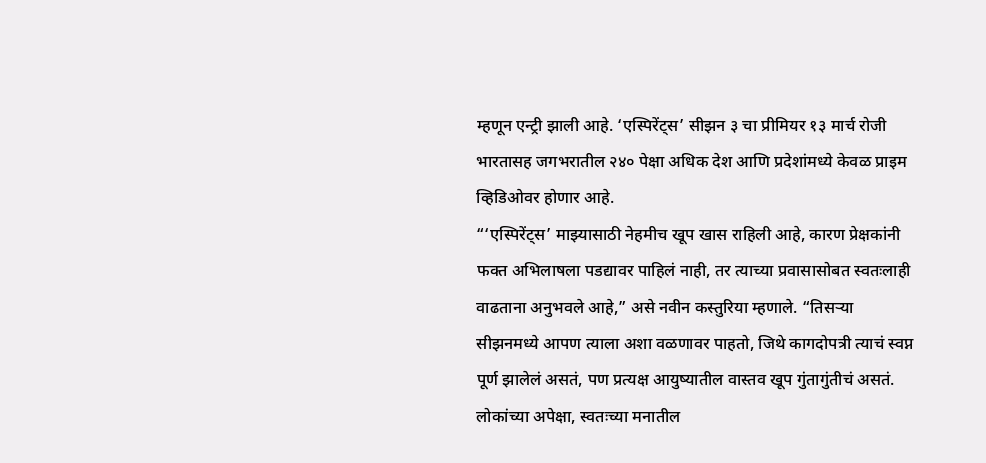म्हणून एन्ट्री झाली आहे. ‘एस्पिरेंट्स’ सीझन ३ चा प्रीमियर १३ मार्च रोजी भारतासह जगभरातील २४० पेक्षा अधिक देश आणि प्रदेशांमध्ये केवळ प्राइम व्हिडिओवर होणार आहे.
“‘एस्पिरेंट्स’ माझ्यासाठी नेहमीच खूप खास राहिली आहे, कारण प्रेक्षकांनी फक्त अभिलाषला पडद्यावर पाहिलं नाही, तर त्याच्या प्रवासासोबत स्वतःलाही वाढताना अनुभवले आहे,” असे नवीन कस्तुरिया म्हणाले. “तिसऱ्या सीझनमध्ये आपण त्याला अशा वळणावर पाहतो, जिथे कागदोपत्री त्याचं स्वप्न पूर्ण झालेलं असतं, पण प्रत्यक्ष आयुष्यातील वास्तव खूप गुंतागुंतीचं असतं. लोकांच्या अपेक्षा, स्वतःच्या मनातील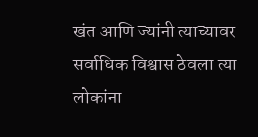खंत आणि ज्यांनी त्याच्यावर सर्वाधिक विश्वास ठेवला त्या लोकांना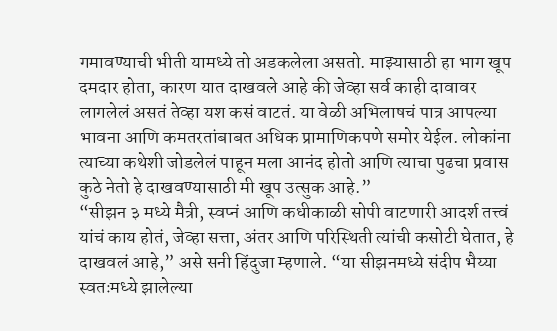गमावण्याची भीती यामध्ये तो अडकलेला असतो. माझ्यासाठी हा भाग खूप दमदार होता, कारण यात दाखवले आहे की जेव्हा सर्व काही दावावर लागलेलं असतं तेव्हा यश कसं वाटतं. या वेळी अभिलाषचं पात्र आपल्या भावना आणि कमतरतांबाबत अधिक प्रामाणिकपणे समोर येईल. लोकांना त्याच्या कथेशी जोडलेलं पाहून मला आनंद होतो आणि त्याचा पुढचा प्रवास कुठे नेतो हे दाखवण्यासाठी मी खूप उत्सुक आहे.”
“सीझन ३ मध्ये मैत्री, स्वप्नं आणि कधीकाळी सोपी वाटणारी आदर्श तत्त्वं यांचं काय होतं, जेव्हा सत्ता, अंतर आणि परिस्थिती त्यांची कसोटी घेतात, हे दाखवलं आहे,” असे सनी हिंदुजा म्हणाले. “या सीझनमध्ये संदीप भैय्या स्वतःमध्ये झालेल्या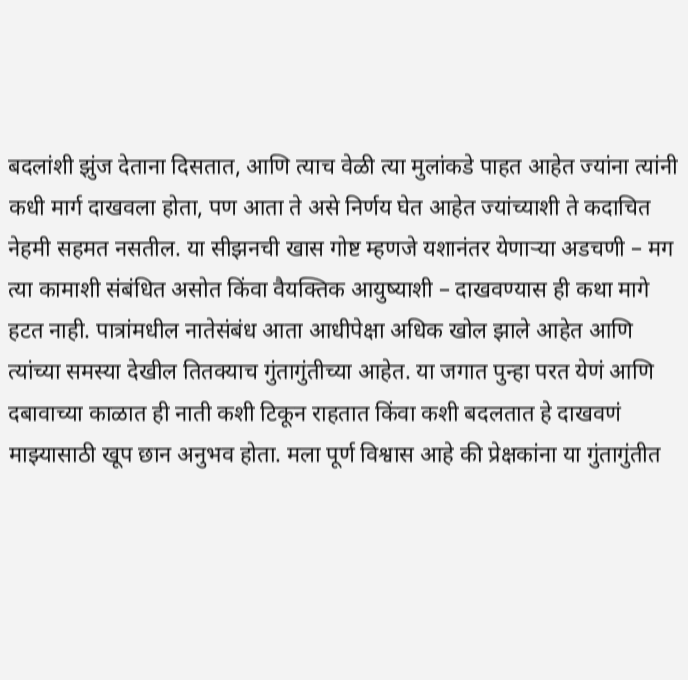बदलांशी झुंज देताना दिसतात, आणि त्याच वेळी त्या मुलांकडे पाहत आहेत ज्यांना त्यांनी कधी मार्ग दाखवला होता, पण आता ते असे निर्णय घेत आहेत ज्यांच्याशी ते कदाचित नेहमी सहमत नसतील. या सीझनची खास गोष्ट म्हणजे यशानंतर येणाऱ्या अडचणी – मग त्या कामाशी संबंधित असोत किंवा वैयक्तिक आयुष्याशी – दाखवण्यास ही कथा मागे हटत नाही. पात्रांमधील नातेसंबंध आता आधीपेक्षा अधिक खोल झाले आहेत आणि त्यांच्या समस्या देखील तितक्याच गुंतागुंतीच्या आहेत. या जगात पुन्हा परत येणं आणि दबावाच्या काळात ही नाती कशी टिकून राहतात किंवा कशी बदलतात हे दाखवणं माझ्यासाठी खूप छान अनुभव होता. मला पूर्ण विश्वास आहे की प्रेक्षकांना या गुंतागुंतीत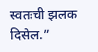स्वतःची झलक दिसेल.”